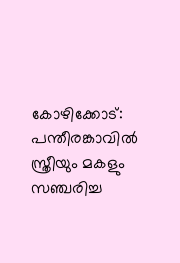കോഴിക്കോട്: പന്തീരങ്കാവിൽ സ്ത്രീയും മകളും സഞ്ചരിച്ച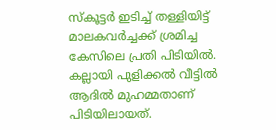സ്കൂട്ടർ ഇടിച്ച് തള്ളിയിട്ട് മാലകവർച്ചക്ക് ശ്രമിച്ച കേസിലെ പ്രതി പിടിയിൽ. കല്ലായി പുളിക്കൽ വീട്ടിൽ ആദിൽ മുഹമ്മതാണ് പിടിയിലായത്.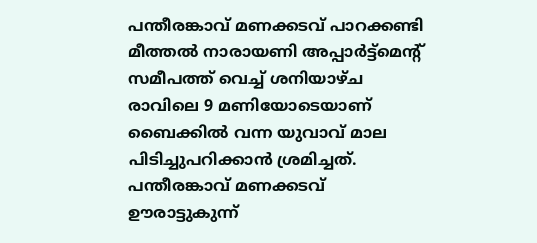പന്തീരങ്കാവ് മണക്കടവ് പാറക്കണ്ടി മീത്തൽ നാരായണി അപ്പാർട്ട്മെന്റ് സമീപത്ത് വെച്ച് ശനിയാഴ്ച രാവിലെ 9 മണിയോടെയാണ് ബൈക്കിൽ വന്ന യുവാവ് മാല പിടിച്ചുപറിക്കാൻ ശ്രമിച്ചത്.
പന്തീരങ്കാവ് മണക്കടവ് ഊരാട്ടുകുന്ന്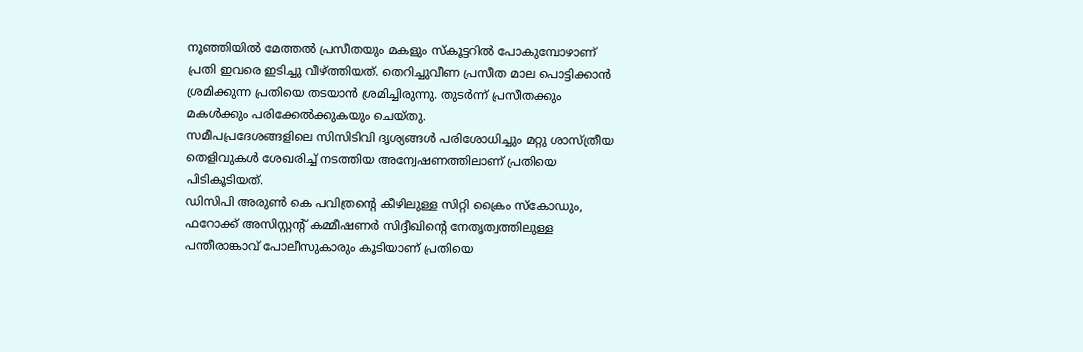നൂഞ്ഞിയിൽ മേത്തൽ പ്രസീതയും മകളും സ്കൂട്ടറിൽ പോകുമ്പോഴാണ് പ്രതി ഇവരെ ഇടിച്ചു വീഴ്ത്തിയത്. തെറിച്ചുവീണ പ്രസീത മാല പൊട്ടിക്കാൻ ശ്രമിക്കുന്ന പ്രതിയെ തടയാൻ ശ്രമിച്ചിരുന്നു. തുടർന്ന് പ്രസീതക്കും മകൾക്കും പരിക്കേൽക്കുകയും ചെയ്തു.
സമീപപ്രദേശങ്ങളിലെ സിസിടിവി ദൃശ്യങ്ങൾ പരിശോധിച്ചും മറ്റു ശാസ്ത്രീയ തെളിവുകൾ ശേഖരിച്ച് നടത്തിയ അന്വേഷണത്തിലാണ് പ്രതിയെ പിടികൂടിയത്.
ഡിസിപി അരുൺ കെ പവിത്രന്റെ കീഴിലുള്ള സിറ്റി ക്രൈം സ്കോഡും, ഫറോക്ക് അസിസ്റ്റന്റ് കമ്മീഷണർ സിദ്ദീഖിന്റെ നേതൃത്വത്തിലുള്ള പന്തീരാങ്കാവ് പോലീസുകാരും കൂടിയാണ് പ്രതിയെ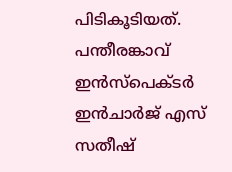പിടികൂടിയത്.
പന്തീരങ്കാവ് ഇൻസ്പെക്ടർ ഇൻചാർജ് എസ് സതീഷ്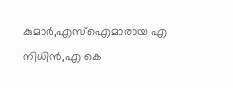കുമാർ,എസ്ഐമാരായ എ നിധിൻ,എ കെ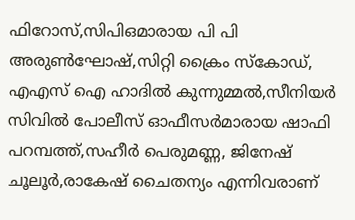ഫിറോസ്,സിപിഒമാരായ പി പി അരുൺഘോഷ്,സിറ്റി ക്രൈം സ്കോഡ്, എഎസ് ഐ ഹാദിൽ കുന്നുമ്മൽ,സീനിയർ സിവിൽ പോലീസ് ഓഫീസർമാരായ ഷാഫി പറമ്പത്ത്,സഹീർ പെരുമണ്ണ, ജിനേഷ് ചൂലൂർ,രാകേഷ് ചൈതന്യം എന്നിവരാണ്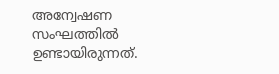അന്വേഷണ സംഘത്തിൽ ഉണ്ടായിരുന്നത്.